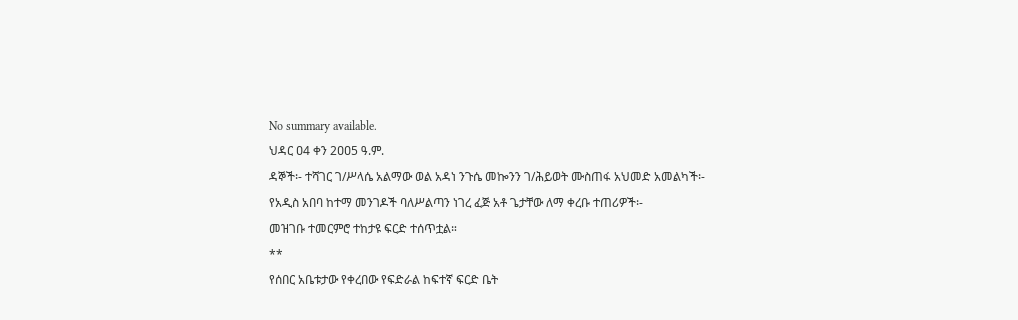No summary available.
ህዳር ዐ4 ቀን 2ዐዐ5 ዓ.ም.
ዳኞች፡- ተሻገር ገ/ሥላሴ አልማው ወል አዳነ ንጉሴ መኰንን ገ/ሕይወት ሙስጠፋ አህመድ አመልካች፡- የአዲስ አበባ ከተማ መንገዶች ባለሥልጣን ነገረ ፈጅ አቶ ጌታቸው ለማ ቀረቡ ተጠሪዎች፡-
መዝገቡ ተመርምሮ ተከታዩ ፍርድ ተሰጥቷል።
**
የሰበር አቤቱታው የቀረበው የፍድራል ከፍተኛ ፍርድ ቤት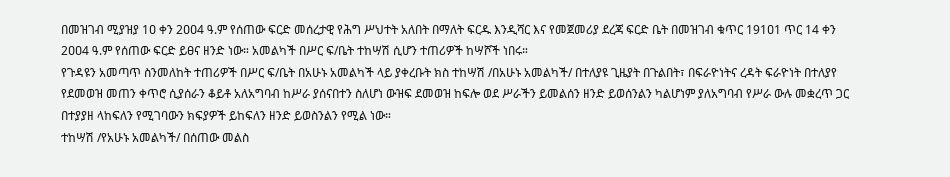በመዝገብ ሚያዝያ 1ዐ ቀን 2ዐዐ4 ዓ.ም የሰጠው ፍርድ መሰረታዊ የሕግ ሥህተት አለበት በማለት ፍርዱ እንዲሻር እና የመጀመሪያ ደረጃ ፍርድ ቤት በመዝገብ ቁጥር 191ዐ1 ጥር 14 ቀን 2ዐዐ4 ዓ.ም የሰጠው ፍርድ ይፀና ዘንድ ነው። አመልካች በሥር ፍ/ቤት ተከሣሽ ሲሆን ተጠሪዎች ከሣሾች ነበሩ።
የጉዳዩን አመጣጥ ስንመለከት ተጠሪዎች በሥር ፍ/ቤት በአሁኑ አመልካች ላይ ያቀረቡት ክስ ተከሣሽ /በአሁኑ አመልካች/ በተለያዩ ጊዜያት በጉልበት፣ በፍራዮነትና ረዳት ፍራዮነት በተለያየ የደመወዝ መጠን ቀጥሮ ሲያሰራን ቆይቶ አለአግባብ ከሥራ ያሰናበተን ስለሆነ ውዝፍ ደመወዝ ከፍሎ ወደ ሥራችን ይመልሰን ዘንድ ይወሰንልን ካልሆነም ያለአግባብ የሥራ ውሉ መቋረጥ ጋር በተያያዘ ላከፍለን የሚገባውን ክፍያዎች ይከፍለን ዘንድ ይወስንልን የሚል ነው።
ተከሣሽ /የአሁኑ አመልካች/ በሰጠው መልስ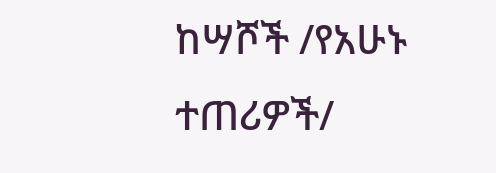ከሣሾች /የአሁኑ ተጠሪዎች/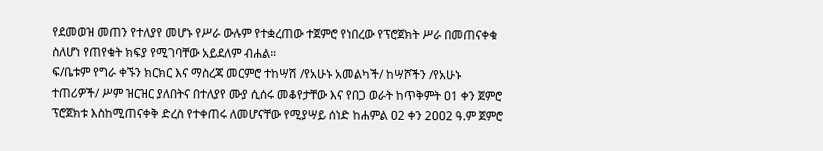የደመወዝ መጠን የተለያየ መሆኑ የሥራ ውሉም የተቋረጠው ተጀምሮ የነበረው የፕሮጀክት ሥራ በመጠናቀቁ ስለሆነ የጠየቁት ክፍያ የሚገባቸው አይደለም ብሐል።
ፍ/ቤቱም የግራ ቀኙን ክርክር እና ማስረጃ መርምሮ ተከሣሽ /የአሁኑ አመልካች/ ከሣሾችን /የአሁኑ ተጠሪዎች/ ሥም ዝርዝር ያለበትና በተለያየ ሙያ ሲሰሩ መቆየታቸው እና የበጋ ወራት ከጥቅምት ዐ1 ቀን ጀምሮ ፕሮጀክቱ እስከሚጠናቀቅ ድረስ የተቀጠሩ ለመሆናቸው የሚያሣይ ሰነድ ከሐምል ዐ2 ቀን 2ዐዐ2 ዓ.ም ጀምሮ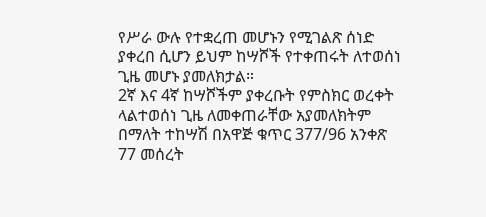የሥራ ውሉ የተቋረጠ መሆኑን የሚገልጽ ሰነድ ያቀረበ ሲሆን ይህም ከሣሾች የተቀጠሩት ለተወሰነ ጊዜ መሆኑ ያመለክታል።
2ኛ እና 4ኛ ከሣሾችም ያቀረቡት የምስክር ወረቀት ላልተወሰነ ጊዜ ለመቀጠራቸው አያመለክትም በማለት ተከሣሽ በአዋጅ ቁጥር 377/96 አንቀጽ 77 መሰረት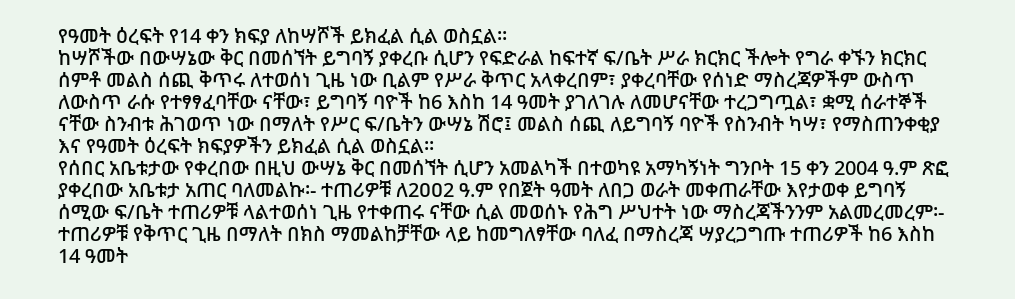የዓመት ዕረፍት የ14 ቀን ክፍያ ለከሣሾች ይክፈል ሲል ወስኗል።
ከሣሾችው በውሣኔው ቅር በመሰኘት ይግባኝ ያቀረቡ ሲሆን የፍድራል ከፍተኛ ፍ/ቤት ሥራ ክርክር ችሎት የግራ ቀኙን ክርክር ሰምቶ መልስ ሰጪ ቅጥሩ ለተወሰነ ጊዜ ነው ቢልም የሥራ ቅጥር አላቀረበም፣ ያቀረባቸው የሰነድ ማስረጃዎችም ውስጥ ለውስጥ ራሱ የተፃፃፈባቸው ናቸው፣ ይግባኝ ባዮች ከ6 እስከ 14 ዓመት ያገለገሉ ለመሆናቸው ተረጋግጧል፣ ቋሚ ሰራተኞች ናቸው ስንብቱ ሕገወጥ ነው በማለት የሥር ፍ/ቤትን ውሣኔ ሽሮ፤ መልስ ሰጪ ለይግባኝ ባዮች የስንብት ካሣ፣ የማስጠንቀቂያ እና የዓመት ዕረፍት ክፍያዎችን ይክፈል ሲል ወስኗል።
የሰበር አቤቱታው የቀረበው በዚህ ውሣኔ ቅር በመሰኘት ሲሆን አመልካች በተወካዩ አማካኝነት ግንቦት 15 ቀን 2004 ዓ.ም ጽፎ ያቀረበው አቤቱታ አጠር ባለመልኩ፡- ተጠሪዎቹ ለ2ዐዐ2 ዓ.ም የበጀት ዓመት ለበጋ ወራት መቀጠራቸው እየታወቀ ይግባኝ ሰሚው ፍ/ቤት ተጠሪዎቹ ላልተወሰነ ጊዜ የተቀጠሩ ናቸው ሲል መወሰኑ የሕግ ሥህተት ነው ማስረጃችንንም አልመረመረም፡- ተጠሪዎቹ የቅጥር ጊዜ በማለት በክስ ማመልከቻቸው ላይ ከመግለፃቸው ባለፈ በማስረጃ ሣያረጋግጡ ተጠሪዎች ከ6 እስከ 14 ዓመት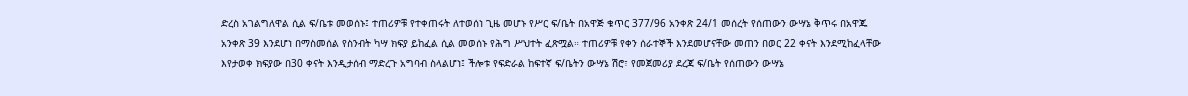ድረስ አገልግለዋል ሲል ፍ/ቤቱ መወሰኑ፤ ተጠሪዎቹ የተቀጠሩት ለተወሰነ ጊዜ መሆኑ የሥር ፍ/ቤት በአዋጅ ቁጥር 377/96 አንቀጽ 24/1 መሰረት የሰጠውን ውሣኔ ቅጥሩ በአዋጁ አንቀጽ 39 እንደሆነ በማስመሰል የስንብት ካሣ ክፍያ ይከፈል ሲል መወሰኑ የሕግ ሥህተት ፈጽሟል። ተጠሪዎቹ የቀን ሰራተኞች እንደመሆናቸው መጠን በወር 22 ቀናት እንደሚከፈላቸው እየታወቀ ክፍያው በ30 ቀናት እንዲታሰብ ማድረጉ አግባብ ስላልሆነ፤ ችሎቱ የፍድራል ከፍተኛ ፍ/ቤትን ውሣኔ ሽሮ፣ የመጀመሪያ ደረጃ ፍ/ቤት የሰጠውን ውሣኔ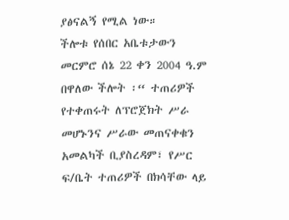ያፅናልኝ የሚል ነው።
ችሎቱ የሰበር አቤቱታውን መርምሮ ሰኔ 22 ቀን 2004 ዓ.ም በዋለው ችሎት ፡“ ተጠሪዎች የተቀጠሩት ለፕሮጀክት ሥራ መሆኑንና ሥራው መጠናቀቁን አመልካች ቢያስረዳም፣ የሥር ፍ/ቤት ተጠሪዎች በክሳቸው ላይ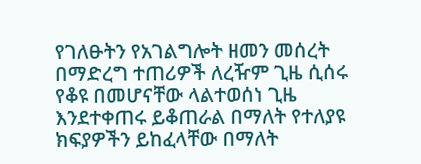የገለፁትን የአገልግሎት ዘመን መሰረት በማድረግ ተጠሪዎች ለረዥም ጊዜ ሲሰሩ የቆዩ በመሆናቸው ላልተወሰነ ጊዜ እንደተቀጠሩ ይቆጠራል በማለት የተለያዩ ክፍያዎችን ይከፈላቸው በማለት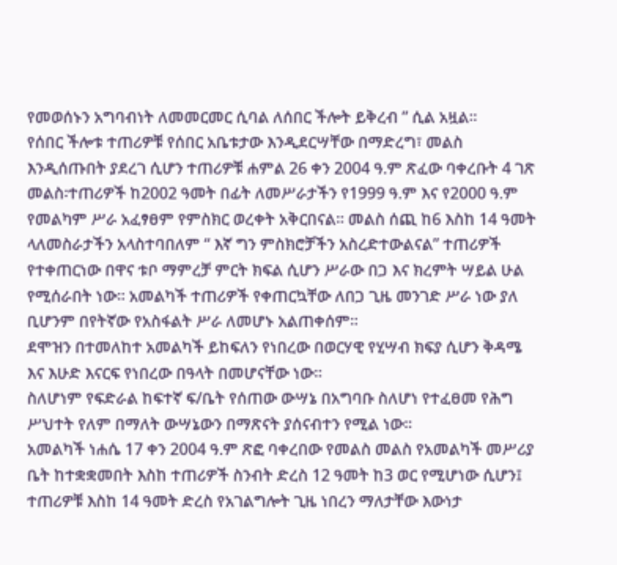የመወሰኑን አግባብነት ለመመርመር ሲባል ለሰበር ችሎት ይቅረብ ” ሲል አዟል።
የሰበር ችሎቱ ተጠሪዎቹ የሰበር አቤቱታው እንዲደርሣቸው በማድረግ፣ መልስ እንዲሰጡበት ያደረገ ሲሆን ተጠሪዎቹ ሐምል 26 ቀን 2004 ዓ.ም ጽፈው ባቀረቡት 4 ገጽ መልስ፡ተጠሪዎች ከ2002 ዓመት በፊት ለመሥራታችን የ1999 ዓ.ም እና የ2000 ዓ.ም የመልካም ሥራ አፈፃፀም የምስክር ወረቀት አቅርበናል። መልስ ሰጪ ከ6 እስከ 14 ዓመት ላለመስራታችን አላስተባበለም “ እኛ ግን ምስክሮቻችን አስረድተውልናል” ተጠሪዎች የተቀጠርነው በዋና ቱቦ ማምረቻ ምርት ክፍል ሲሆን ሥራው በጋ እና ክረምት ሣይል ሁል የሚሰራበት ነው። አመልካች ተጠሪዎች የቀጠርኳቸው ለበጋ ጊዜ መንገድ ሥራ ነው ያለ ቢሆንም በየትኛው የአስፋልት ሥራ ለመሆኑ አልጠቀሰም።
ደሞዝን በተመለከተ አመልካች ይከፍለን የነበረው በወርሃዊ የሂሣብ ክፍያ ሲሆን ቅዳሜ እና እሁድ እናርፍ የነበረው በዓላት በመሆናቸው ነው።
ስለሆነም የፍድራል ከፍተኛ ፍ/ቤት የሰጠው ውሣኔ በአግባቡ ስለሆነ የተፈፀመ የሕግ ሥህተት የለም በማለት ውሣኔውን በማጽናት ያሰናብተን የሚል ነው።
አመልካች ነሐሴ 17 ቀን 2004 ዓ.ም ጽፎ ባቀረበው የመልስ መልስ የአመልካች መሥሪያ ቤት ከተቋቋመበት እስከ ተጠሪዎች ስንብት ድረስ 12 ዓመት ከ3 ወር የሚሆነው ሲሆን፤
ተጠሪዎቹ እስከ 14 ዓመት ድረስ የአገልግሎት ጊዜ ነበረን ማለታቸው እውነታ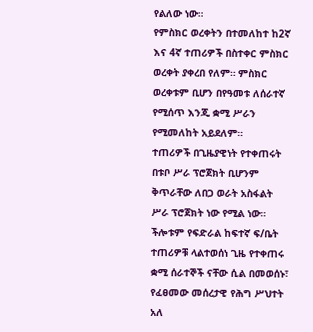የልለው ነው።
የምስክር ወረቀትን በተመለከተ ከ2ኛ እና 4ኛ ተጠሪዎች በስተቀር ምስክር ወረቀት ያቀረበ የለም። ምስክር ወረቀቱም ቢሆን በየዓመቱ ለሰራተኛ የሚሰጥ እንጂ ቋሚ ሥራን የሚመለከት አይደለም።
ተጠሪዎች በጊዜያዊነት የተቀጠሩት በቱቦ ሥራ ፕሮጀክት ቢሆንም ቅጥራቸው ለበጋ ወራት አስፋልት ሥራ ፕሮጀክት ነው የሚል ነው።
ችሎቱም የፍድራል ከፍተኛ ፍ/ቤት ተጠሪዎቹ ላልተወሰነ ጊዜ የተቀጠሩ ቋሚ ሰራተኞች ናቸው ሲል በመወሰኑ፣ የፈፀመው መሰረታዊ የሕግ ሥህተት አለ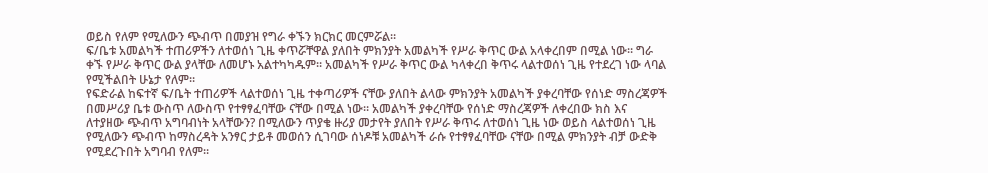ወይስ የለም የሚለውን ጭብጥ በመያዝ የግራ ቀኙን ክርክር መርምሯል።
ፍ/ቤቱ አመልካች ተጠሪዎችን ለተወሰነ ጊዜ ቀጥሯቸዋል ያለበት ምክንያት አመልካች የሥራ ቅጥር ውል አላቀረበም በሚል ነው። ግራ ቀኙ የሥራ ቅጥር ውል ያላቸው ለመሆኑ አልተካካዱም። አመልካች የሥራ ቅጥር ውል ካላቀረበ ቅጥሩ ላልተወሰነ ጊዜ የተደረገ ነው ላባል የሚችልበት ሁኔታ የለም።
የፍድራል ከፍተኛ ፍ/ቤት ተጠሪዎች ላልተወሰነ ጊዜ ተቀጣሪዎች ናቸው ያለበት ልላው ምክንያት አመልካች ያቀረባቸው የሰነድ ማስረጃዎች በመሥሪያ ቤቱ ውስጥ ለውስጥ የተፃፃፈባቸው ናቸው በሚል ነው። አመልካች ያቀረባቸው የሰነድ ማስረጃዎች ለቀረበው ክስ እና ለተያዘው ጭብጥ አግባብነት አላቸውን? በሚለውን ጥያቄ ዙሪያ መታየት ያለበት የሥራ ቅጥሩ ለተወሰነ ጊዜ ነው ወይስ ላልተወሰነ ጊዜ የሚለውን ጭብጥ ከማስረዳት አንፃር ታይቶ መወሰን ሲገባው ሰነዶቹ አመልካች ራሱ የተፃፃፈባቸው ናቸው በሚል ምክንያት ብቻ ውድቅ የሚደረጉበት አግባብ የለም።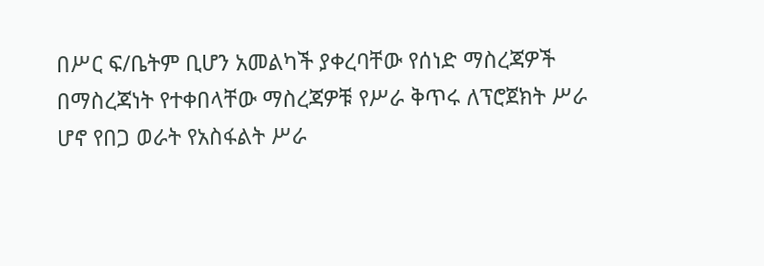በሥር ፍ/ቤትም ቢሆን አመልካች ያቀረባቸው የሰነድ ማስረጃዎች በማስረጃነት የተቀበላቸው ማስረጃዎቹ የሥራ ቅጥሩ ለፕሮጀክት ሥራ ሆኖ የበጋ ወራት የአስፋልት ሥራ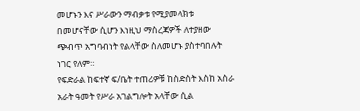መሆኑን እና ሥራውን ማብቃቱ የሚያመላክቱ በመሆናቸው ሲሆን እነዚህ ማስረጃዎች ለተያዘው ጭብጥ አግባብነት የልላቸው ስለመሆኑ ያስተባበሉት ነገር የለም።
የፍድራል ከፍተኛ ፍ/ቤት ተጠሪዎቹ ከስድስት እስከ አስራ አራት ዓመት የሥራ አገልግሎት አላቸው ሲል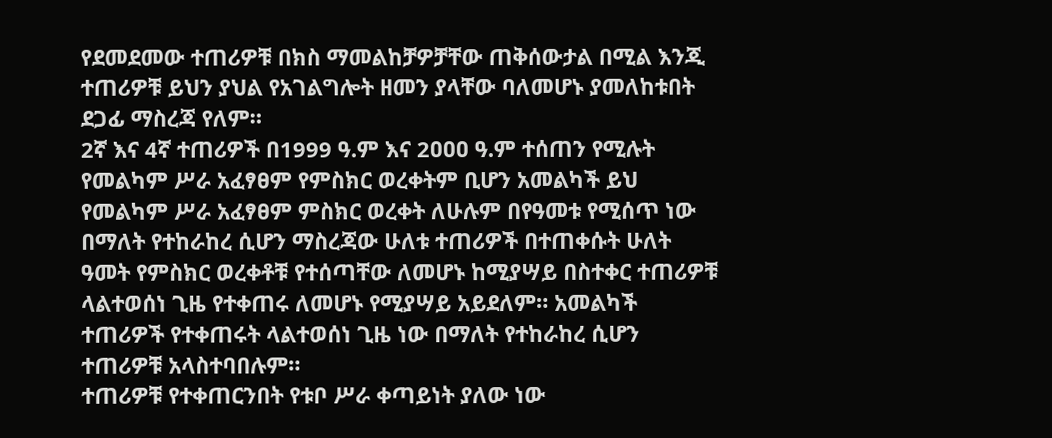የደመደመው ተጠሪዎቹ በክስ ማመልከቻዎቻቸው ጠቅሰውታል በሚል እንጂ ተጠሪዎቹ ይህን ያህል የአገልግሎት ዘመን ያላቸው ባለመሆኑ ያመለከቱበት ደጋፊ ማስረጃ የለም።
2ኛ እና 4ኛ ተጠሪዎች በ1999 ዓ.ም እና 2ዐዐዐ ዓ.ም ተሰጠን የሚሉት የመልካም ሥራ አፈፃፀም የምስክር ወረቀትም ቢሆን አመልካች ይህ የመልካም ሥራ አፈፃፀም ምስክር ወረቀት ለሁሉም በየዓመቱ የሚሰጥ ነው በማለት የተከራከረ ሲሆን ማስረጃው ሁለቱ ተጠሪዎች በተጠቀሱት ሁለት ዓመት የምስክር ወረቀቶቹ የተሰጣቸው ለመሆኑ ከሚያሣይ በስተቀር ተጠሪዎቹ ላልተወሰነ ጊዜ የተቀጠሩ ለመሆኑ የሚያሣይ አይደለም። አመልካች ተጠሪዎች የተቀጠሩት ላልተወሰነ ጊዜ ነው በማለት የተከራከረ ሲሆን ተጠሪዎቹ አላስተባበሉም።
ተጠሪዎቹ የተቀጠርንበት የቱቦ ሥራ ቀጣይነት ያለው ነው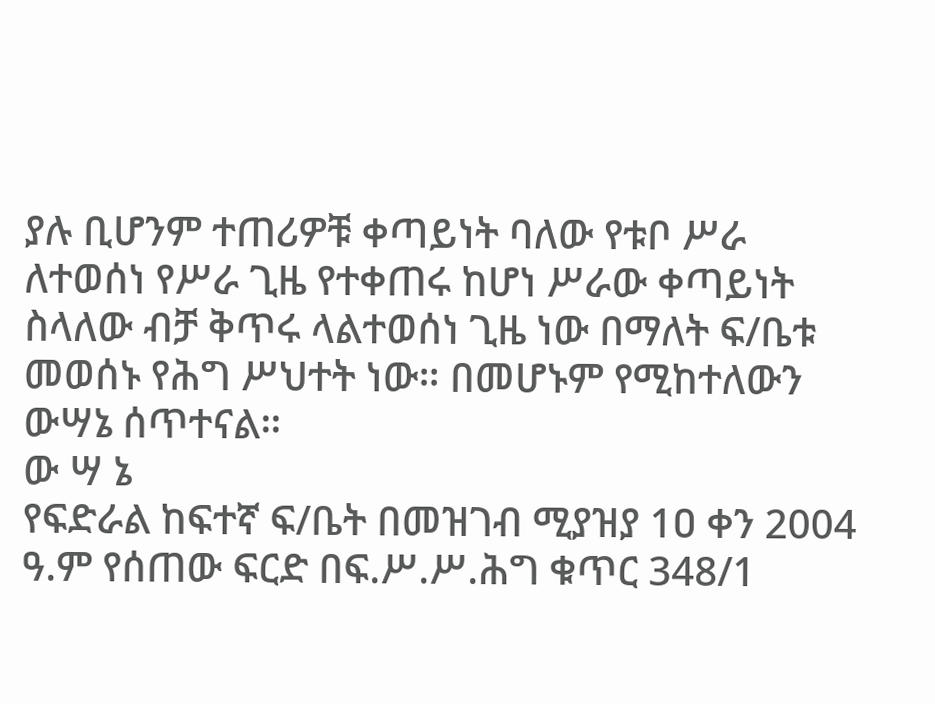ያሉ ቢሆንም ተጠሪዎቹ ቀጣይነት ባለው የቱቦ ሥራ ለተወሰነ የሥራ ጊዜ የተቀጠሩ ከሆነ ሥራው ቀጣይነት ስላለው ብቻ ቅጥሩ ላልተወሰነ ጊዜ ነው በማለት ፍ/ቤቱ መወሰኑ የሕግ ሥህተት ነው። በመሆኑም የሚከተለውን ውሣኔ ሰጥተናል።
ው ሣ ኔ
የፍድራል ከፍተኛ ፍ/ቤት በመዝገብ ሚያዝያ 1ዐ ቀን 2004 ዓ.ም የሰጠው ፍርድ በፍ.ሥ.ሥ.ሕግ ቁጥር 348/1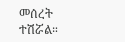መሰረት ተሽሯል።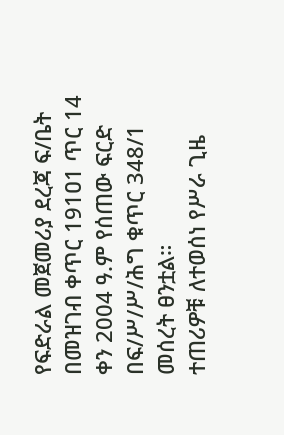የፍድራል መጀመሪያ ደረጃ ፍ/ቤት በመዝገብ ቀጥር 191ዐ1 ጥር 14 ቀን 2004 ዓ.ም የሰጠው ፍርድ በፍ/ሥ/ሥ/ሕግ ቁጥር 348/1 መሰረት ፀንቷል።
ተጠሪዎቹ ለተወሰነ የሥራ ጊዜ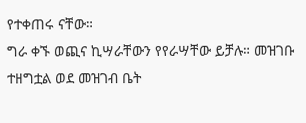የተቀጠሩ ናቸው።
ግራ ቀኙ ወጪና ኪሣራቸውን የየራሣቸው ይቻሉ። መዝገቡ ተዘግቷል ወደ መዝገብ ቤት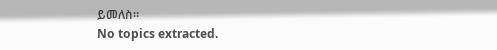ይመለስ።
No topics extracted.